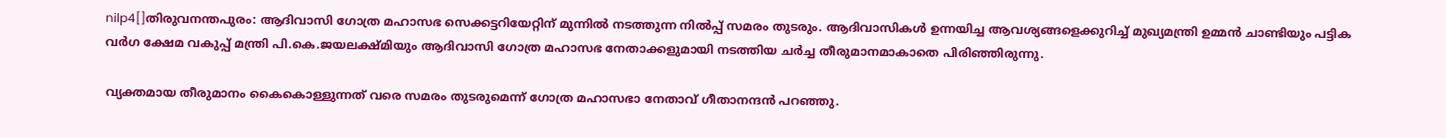nilp4[]തിരുവനന്തപുരം: ആദിവാസി ഗോത്ര മഹാസഭ സെക്കട്ടറിയേറ്റിന് മുന്നില്‍ നടത്തുന്ന നില്‍പ്പ് സമരം തുടരും. ആദിവാസികള്‍ ഉന്നയിച്ച ആവശ്യങ്ങളെക്കുറിച്ച് മുഖ്യമന്ത്രി ഉമ്മന്‍ ചാണ്ടിയും പട്ടിക വര്‍ഗ ക്ഷേമ വകുപ്പ് മന്ത്രി പി.കെ.ജയലക്ഷ്മിയും ആദിവാസി ഗോത്ര മഹാസഭ നേതാക്കളുമായി നടത്തിയ ചര്‍ച്ച തീരുമാനമാകാതെ പിരിഞ്ഞിരുന്നു.

വ്യക്തമായ തീരുമാനം കൈകൊള്ളുന്നത് വരെ സമരം തുടരുമെന്ന് ഗോത്ര മഹാസഭാ നേതാവ് ഗീതാനന്ദന്‍ പറഞ്ഞു.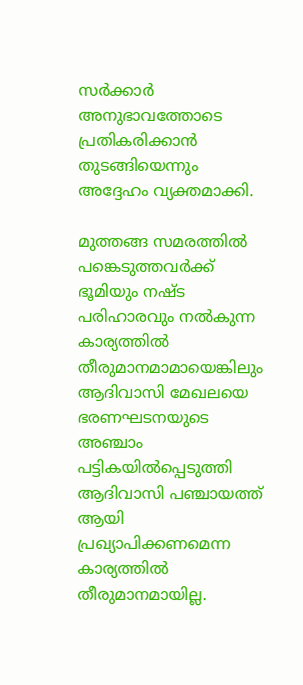സര്‍ക്കാര്‍ അനുഭാവത്തോടെ പ്രതികരിക്കാന്‍ തുടങ്ങിയെന്നും അദ്ദേഹം വ്യക്തമാക്കി.

മുത്തങ്ങ സമരത്തില്‍ പങ്കെടുത്തവര്‍ക്ക് ഭൂമിയും നഷ്ട പരിഹാരവും നല്‍കുന്ന കാര്യത്തില്‍ തീരുമാനമാമായെങ്കിലും ആദിവാസി മേഖലയെ ഭരണഘടനയുടെ അഞ്ചാം പട്ടികയില്‍പ്പെടുത്തി ആദിവാസി പഞ്ചായത്ത് ആയി പ്രഖ്യാപിക്കണമെന്ന കാര്യത്തില്‍ തീരുമാനമായില്ല.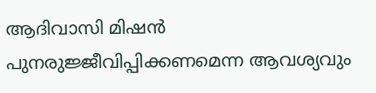ആദിവാസി മിഷന്‍ പുനരുജ്ജീവിപ്പിക്കണമെന്ന ആവശ്യവും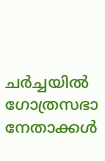ചര്‍ച്ചയില്‍ ഗോത്രസഭാ നേതാക്കള്‍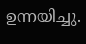ഉന്നയിച്ചു.